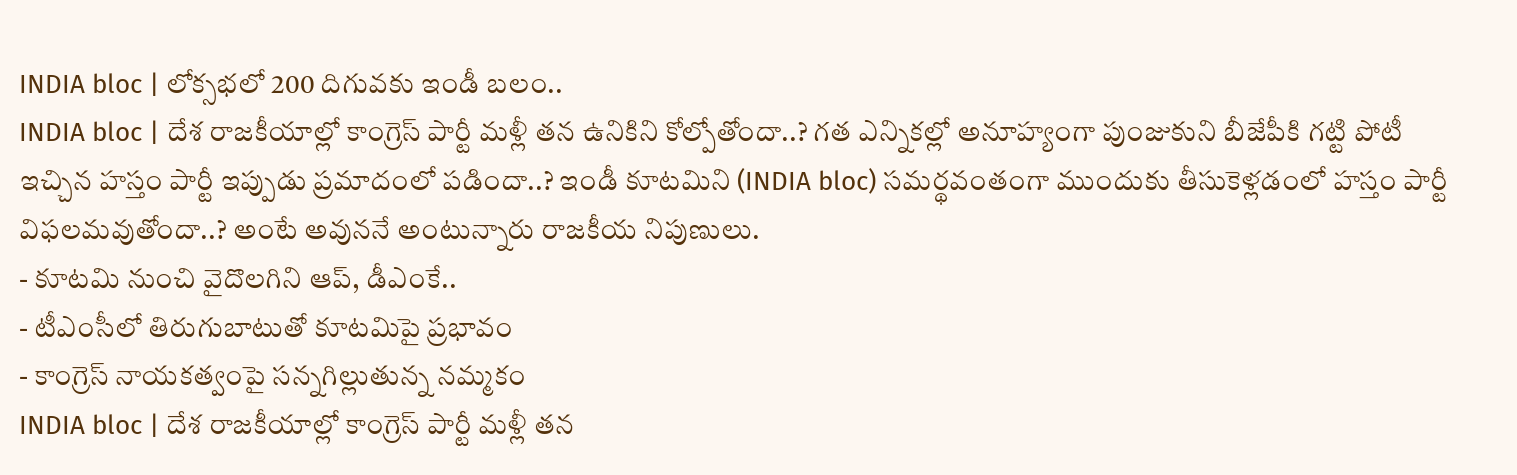INDIA bloc | లోక్సభలో 200 దిగువకు ఇండీ బలం..
INDIA bloc | దేశ రాజకీయాల్లో కాంగ్రెస్ పార్టీ మళ్లీ తన ఉనికిని కోల్పోతోందా..? గత ఎన్నికల్లో అనూహ్యంగా పుంజుకుని బీజేపీకి గట్టి పోటీ ఇచ్చిన హస్తం పార్టీ ఇప్పుడు ప్రమాదంలో పడిందా..? ఇండీ కూటమిని (INDIA bloc) సమర్థవంతంగా ముందుకు తీసుకెళ్లడంలో హస్తం పార్టీ విఫలమవుతోందా..? అంటే అవుననే అంటున్నారు రాజకీయ నిపుణులు.
- కూటమి నుంచి వైదొలగిని ఆప్, డీఎంకే..
- టీఎంసీలో తిరుగుబాటుతో కూటమిపై ప్రభావం
- కాంగ్రెస్ నాయకత్వంపై సన్నగిల్లుతున్న నమ్మకం
INDIA bloc | దేశ రాజకీయాల్లో కాంగ్రెస్ పార్టీ మళ్లీ తన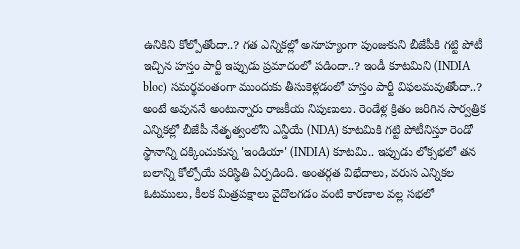ఉనికిని కోల్పోతోందా..? గత ఎన్నికల్లో అనూహ్యంగా పుంజుకుని బీజేపీకి గట్టి పోటీ ఇచ్చిన హస్తం పార్టీ ఇప్పుడు ప్రమాదంలో పడిందా..? ఇండీ కూటమిని (INDIA bloc) సమర్థవంతంగా ముందుకు తీసుకెళ్లడంలో హస్తం పార్టీ విఫలమవుతోందా..? అంటే అవుననే అంటున్నారు రాజకీయ నిపుణులు. రెండేళ్ల క్రితం జరిగిన సార్వత్రిక ఎన్నికల్లో బీజేపీ నేతృత్వంలోని ఎన్డీయే (NDA) కూటమికి గట్టి పోటీనిస్తూ రెండో స్థానాన్ని దక్కించుకున్న 'ఇండియా' (INDIA) కూటమి.. ఇప్పుడు లోక్సభలో తన బలాన్ని కోల్పోయే పరిస్థితి ఏర్పడింది. అంతర్గత విభేదాలు, వరుస ఎన్నికల ఓటములు, కీలక మిత్రపక్షాలు వైదొలగడం వంటి కారణాల వల్ల సభలో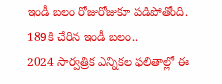ఇండీ బలం రోజురోజుకూ పడిపోతోంది.
189కి చేరిన ఇండీ బలం..
2024 సార్వత్రిక ఎన్నికల ఫలితాల్లో ఈ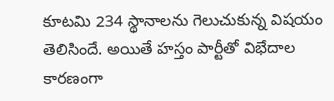కూటమి 234 స్థానాలను గెలుచుకున్న విషయం తెలిసిందే. అయితే హస్తం పార్టీతో విభేదాల కారణంగా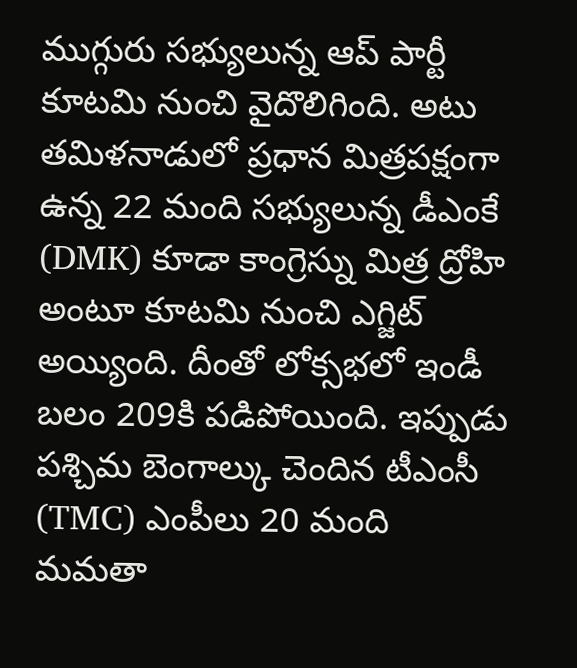ముగ్గురు సభ్యులున్న ఆప్ పార్టీ కూటమి నుంచి వైదొలిగింది. అటు తమిళనాడులో ప్రధాన మిత్రపక్షంగా ఉన్న 22 మంది సభ్యులున్న డీఎంకే (DMK) కూడా కాంగ్రెస్ను మిత్ర ద్రోహి అంటూ కూటమి నుంచి ఎగ్జిట్ అయ్యింది. దీంతో లోక్సభలో ఇండీ బలం 209కి పడిపోయింది. ఇప్పుడు పశ్చిమ బెంగాల్కు చెందిన టీఎంసీ (TMC) ఎంపీలు 20 మంది మమతా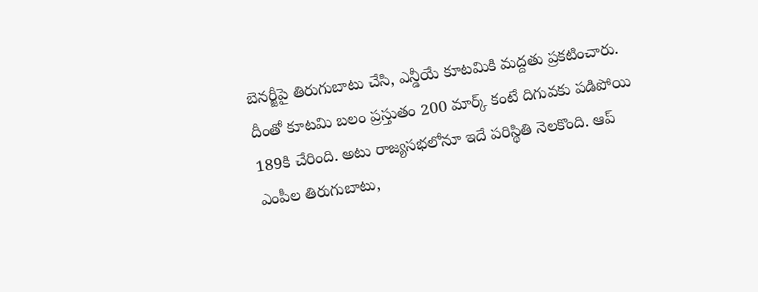బెనర్జీపై తిరుగుబాటు చేసి, ఎన్డీయే కూటమికి మద్దతు ప్రకటించారు. దీంతో కూటమి బలం ప్రస్తుతం 200 మార్క్ కంటే దిగువకు పడిపోయి 189కి చేరింది. అటు రాజ్యసభలోనూ ఇదే పరిస్థితి నెలకొంది. ఆప్ ఎంపీల తిరుగుబాటు,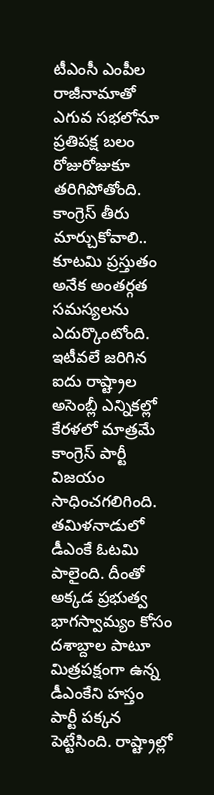టీఎంసీ ఎంపీల రాజీనామాతో ఎగువ సభలోనూ ప్రతిపక్ష బలం రోజురోజుకూ తరిగిపోతోంది.
కాంగ్రెస్ తీరు మార్చుకోవాలి..
కూటమి ప్రస్తుతం అనేక అంతర్గత సమస్యలను ఎదుర్కొంటోంది. ఇటీవలే జరిగిన ఐదు రాష్ట్రాల అసెంబ్లీ ఎన్నికల్లో కేరళలో మాత్రమే కాంగ్రెస్ పార్టీ విజయం సాధించగలిగింది. తమిళనాడులో డీఎంకే ఓటమి పాలైంది. దీంతో అక్కడ ప్రభుత్వ భాగస్వామ్యం కోసం దశాబ్దాల పాటూ మిత్రపక్షంగా ఉన్న డీఎంకేని హస్తం పార్టీ పక్కన పెట్టేసింది. రాష్ట్రాల్లో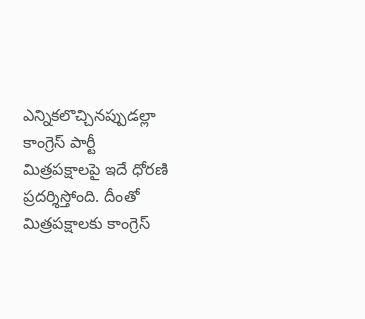ఎన్నికలొచ్చినప్పుడల్లా కాంగ్రెస్ పార్టీ మిత్రపక్షాలపై ఇదే ధోరణి ప్రదర్శిస్తోంది. దీంతో మిత్రపక్షాలకు కాంగ్రెస్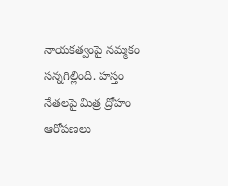నాయకత్వంపై నమ్మకం సన్నగిల్లింది. హస్తం నేతలపై మిత్ర ద్రోహం ఆరోపణలు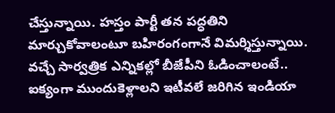చేస్తున్నాయి. హస్తం పార్టీ తన పద్ధతిని మార్చుకోవాలంటూ బహిరంగంగానే విమర్శిస్తున్నాయి. వచ్చే సార్వత్రిక ఎన్నికల్లో బీజేపీని ఓడించాలంటే.. ఐక్యంగా ముందుకెళ్లాలని ఇటీవలే జరిగిన ఇండియా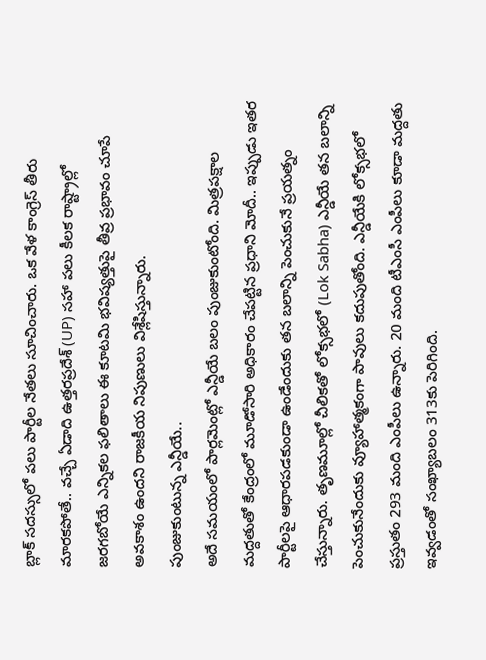బ్లాక్ సదస్సులో పలు పార్టీల నేతలు సూచించారు. ఒక వేళ కాంగ్రెస్ తీరు మారకపోతే.. వచ్చే ఏడాది ఉత్తరప్రదేశ్ (UP) సహా పలు కీలక రాష్ట్రాల్లో జరగబోయే ఎన్నికల ఫలితాలు ఈ కూటమి భవిష్యత్తుపై తీవ్ర ప్రభావం చూపే అవకాశం ఉందని రాజకీయ నిపుణులు విశ్లేషిస్తున్నారు.
పుంజుకుంటున్న ఎన్డీయే..
అదే సమయంలో పార్లమెంట్లో ఎన్డీయే బలం పుంజుకుంటోంది. మిత్రపక్షాల మద్దతుతో కేంద్రంలో మూడోసారి అధికారం చేపట్టిన ప్రధాని మోదీ.. ఇప్పుడు ఇతర పార్టీలపై ఆధారపడకుండా ఉండేందుకు తన బలాన్ని పెంచుకునే ప్రయత్నం చేస్తున్నారు. తృణమూల్లో చీలికతో లోక్సభలో (Lok Sabha) ఎన్డీయే తన బలాన్ని పెంచుకునేందుకు వ్యూహాత్మకంగా పావులు కదుపుతోంది. ఎన్డీయేకి లోక్సభలో ప్రస్తుతం 293 మంది ఎంపీలు ఉన్నారు. 20 మంది టీఎంసీ ఎంపీలు కూడా మద్దతు ఇవ్వడంతో సంఖ్యాబలం 313కు పెరిగింది.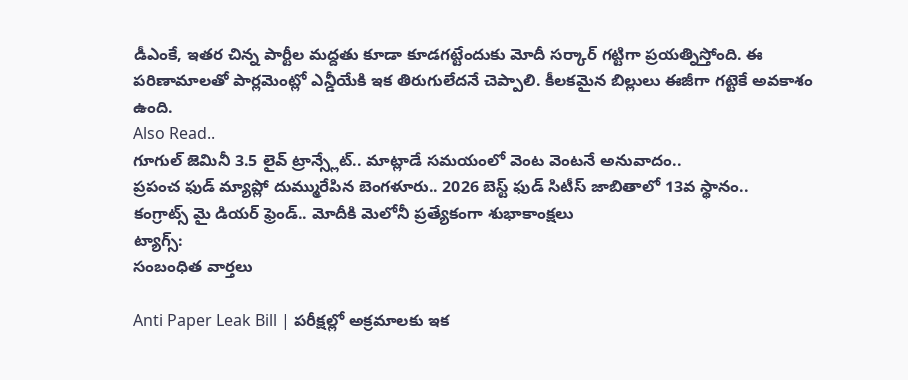డీఎంకే, ఇతర చిన్న పార్టీల మద్దతు కూడా కూడగట్టేందుకు మోదీ సర్కార్ గట్టిగా ప్రయత్నిస్తోంది. ఈ పరిణామాలతో పార్లమెంట్లో ఎన్డీయేకి ఇక తిరుగులేదనే చెప్పాలి. కీలకమైన బిల్లులు ఈజీగా గట్టెకే అవకాశం ఉంది.
Also Read..
గూగుల్ జెమినీ 3.5 లైవ్ ట్రాన్స్లేట్.. మాట్లాడే సమయంలో వెంట వెంటనే అనువాదం..
ప్రపంచ ఫుడ్ మ్యాప్లో దుమ్మురేపిన బెంగళూరు.. 2026 బెస్ట్ ఫుడ్ సిటీస్ జాబితాలో 13వ స్థానం..
కంగ్రాట్స్ మై డియర్ ఫ్రెండ్.. మోదీకి మెలోనీ ప్రత్యేకంగా శుభాకాంక్షలు
ట్యాగ్స్:
సంబంధిత వార్తలు

Anti Paper Leak Bill | పరీక్షల్లో అక్రమాలకు ఇక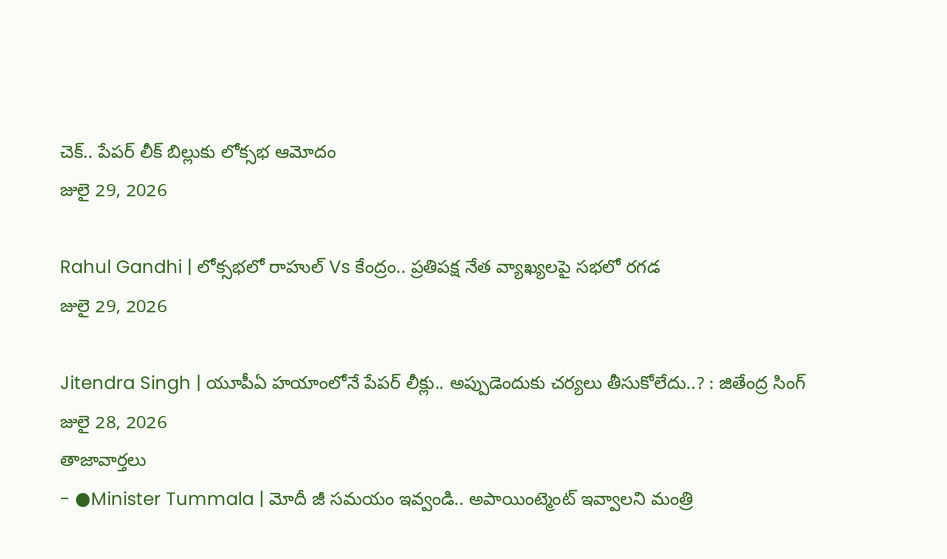చెక్.. పేపర్ లీక్ బిల్లుకు లోక్సభ ఆమోదం
జులై 29, 2026

Rahul Gandhi | లోక్సభలో రాహుల్ Vs కేంద్రం.. ప్రతిపక్ష నేత వ్యాఖ్యలపై సభలో రగడ
జులై 29, 2026

Jitendra Singh | యూపీఏ హయాంలోనే పేపర్ లీక్లు.. అప్పుడెందుకు చర్యలు తీసుకోలేదు..? : జితేంద్ర సింగ్
జులై 28, 2026
తాజావార్తలు
- ●Minister Tummala | మోదీ జీ సమయం ఇవ్వండి.. అపాయింట్మెంట్ ఇవ్వాలని మంత్రి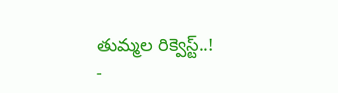తుమ్మల రిక్వెస్ట్..!
-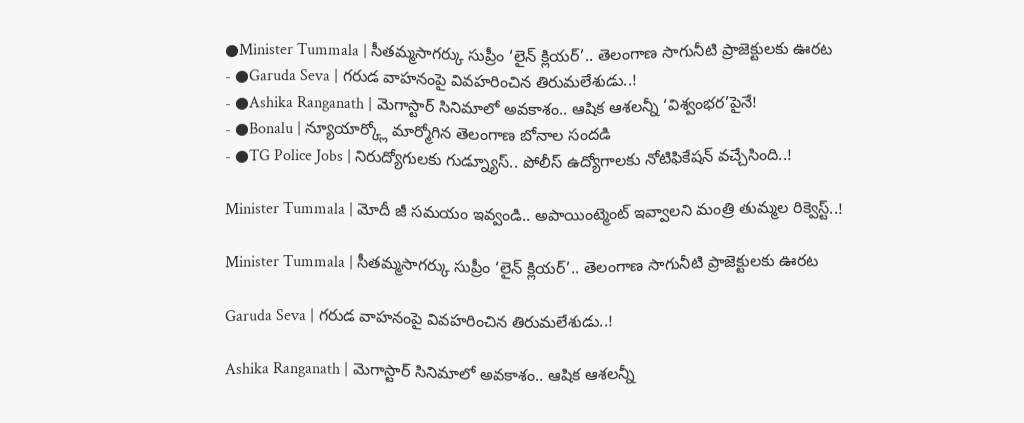●Minister Tummala | సీతమ్మసాగర్కు సుప్రీం ‘లైన్ క్లియర్’.. తెలంగాణ సాగునీటి ప్రాజెక్టులకు ఊరట
- ●Garuda Seva | గరుడ వాహనంపై వివహరించిన తిరుమలేశుడు..!
- ●Ashika Ranganath | మెగాస్టార్ సినిమాలో అవకాశం.. ఆషిక ఆశలన్నీ ‘విశ్వంభర’పైనే!
- ●Bonalu | న్యూయార్క్లో మార్మోగిన తెలంగాణ బోనాల సందడి
- ●TG Police Jobs | నిరుద్యోగులకు గుడ్న్యూస్.. పోలీస్ ఉద్యోగాలకు నోటిఫికేషన్ వచ్చేసింది..!

Minister Tummala | మోదీ జీ సమయం ఇవ్వండి.. అపాయింట్మెంట్ ఇవ్వాలని మంత్రి తుమ్మల రిక్వెస్ట్..!

Minister Tummala | సీతమ్మసాగర్కు సుప్రీం ‘లైన్ క్లియర్’.. తెలంగాణ సాగునీటి ప్రాజెక్టులకు ఊరట

Garuda Seva | గరుడ వాహనంపై వివహరించిన తిరుమలేశుడు..!

Ashika Ranganath | మెగాస్టార్ సినిమాలో అవకాశం.. ఆషిక ఆశలన్నీ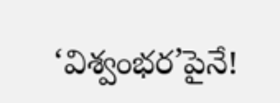‘విశ్వంభర’పైనే!